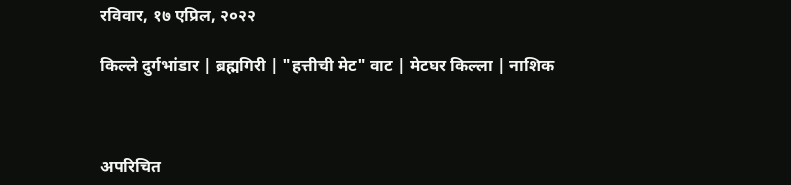रविवार, १७ एप्रिल, २०२२

किल्ले दुर्गभांडार | ब्रह्मगिरी | "हत्तीची मेट" वाट | मेटघर किल्ला | नाशिक



अपरिचित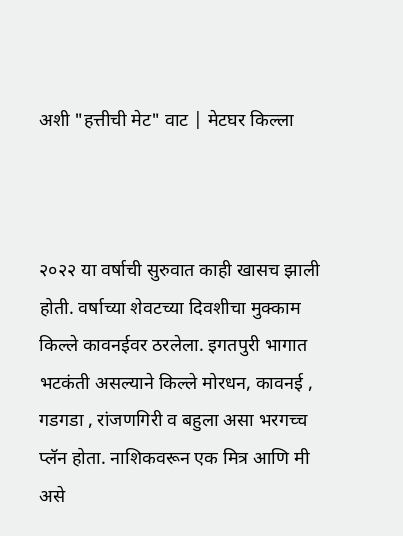अशी "हत्तीची मेट" वाट | मेटघर किल्ला



२०२२ या वर्षाची सुरुवात काही खासच झाली होती. वर्षाच्या शेवटच्या दिवशीचा मुक्काम किल्ले कावनईवर ठरलेला. इगतपुरी भागात भटकंती असल्याने किल्ले मोरधन, कावनई , गडगडा , रांजणगिरी व बहुला असा भरगच्च प्लॅन होता. नाशिकवरून एक मित्र आणि मी असे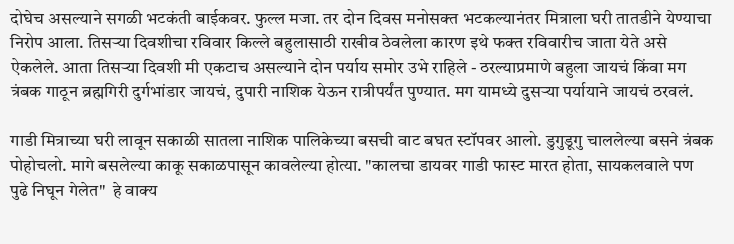दोघेच असल्याने सगळी भटकंती बाईकवर. फुल्ल मजा. तर दोन दिवस मनोसक्त भटकल्यानंतर मित्राला घरी तातडीने येण्याचा निरोप आला. तिसऱ्या दिवशीचा रविवार किल्ले बहुलासाठी राखीव ठेवलेला कारण इथे फक्त रविवारीच जाता येते असे ऐकलेले. आता तिसऱ्या दिवशी मी एकटाच असल्याने दोन पर्याय समोर उभे राहिले - ठरल्याप्रमाणे बहुला जायचं किंवा मग त्रंबक गाठून ब्रह्मगिरी दुर्गभांडार जायचं, दुपारी नाशिक येऊन रात्रीपर्यंत पुण्यात. मग यामध्ये दुसऱ्या पर्यायाने जायचं ठरवलं.

गाडी मित्राच्या घरी लावून सकाळी सातला नाशिक पालिकेच्या बसची वाट बघत स्टॉपवर आलो. डुगुडूगु चाललेल्या बसने त्रंबक पोहोचलो. मागे बसलेल्या काकू सकाळपासून कावलेल्या होत्या. "कालचा डायवर गाडी फास्ट मारत होता, सायकलवाले पण पुढे निघून गेलेत"  हे वाक्य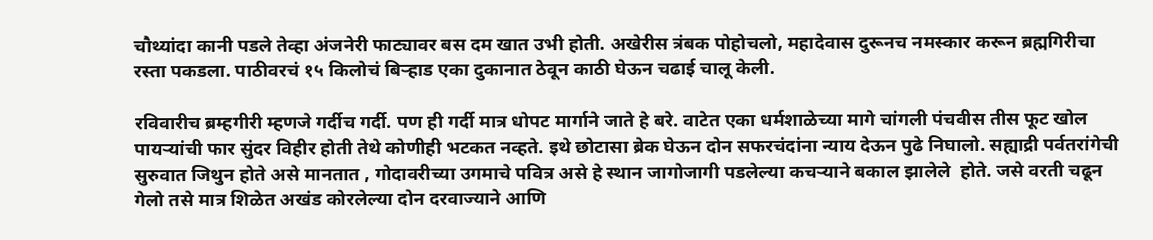चौथ्यांदा कानी पडले तेव्हा अंजनेरी फाट्यावर बस दम खात उभी होती. अखेरीस त्रंबक पोहोचलो, महादेवास दुरूनच नमस्कार करून ब्रह्मगिरीचा रस्ता पकडला. पाठीवरचं १५ किलोचं बिऱ्हाड एका दुकानात ठेवून काठी घेऊन चढाई चालू केली.

रविवारीच ब्रम्हगीरी म्हणजे गर्दीच गर्दी. पण ही गर्दी मात्र धोपट मार्गाने जाते हे बरे. वाटेत एका धर्मशाळेच्या मागे चांगली पंचवीस तीस फूट खोल पायऱ्यांची फार सुंदर विहीर होती तेथे कोणीही भटकत नव्हते. इथे छोटासा ब्रेक घेऊन दोन सफरचंदांना न्याय देऊन पुढे निघालो. सह्याद्री पर्वतरांगेची सुरुवात जिथुन होते असे मानतात , गोदावरीच्या उगमाचे पवित्र असे हे स्थान जागोजागी पडलेल्या कचऱ्याने बकाल झालेले  होते. जसे वरती चढून गेलो तसे मात्र शिळेत अखंड कोरलेल्या दोन दरवाज्याने आणि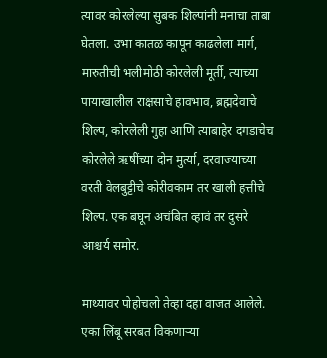त्यावर कोरलेल्या सुबक शिल्पांनी मनाचा ताबा घेतला. उभा कातळ कापून काढलेला मार्ग, मारुतीची भलीमोठी कोरलेली मूर्ती, त्याच्या पायाखालील राक्षसाचे हावभाव, ब्रह्मदेवाचे शिल्प, कोरलेली गुहा आणि त्याबाहेर दगडाचेच कोरलेले ऋषींच्या दोन मुर्त्या, दरवाज्याच्या वरती वेलबुट्टीचे कोरीवकाम तर खाली हत्तीचे शिल्प. एक बघून अचंबित व्हावं तर दुसरे आश्चर्य समोर.

माथ्यावर पोहोचलो तेव्हा दहा वाजत आलेले. एका लिंबू सरबत विकणाऱ्या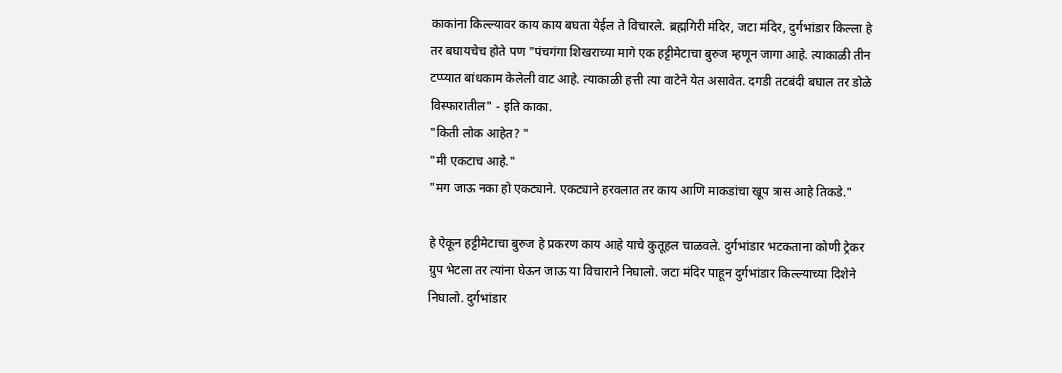काकांना किल्ल्यावर काय काय बघता येईल ते विचारले. ब्रह्मगिरी मंदिर, जटा मंदिर, दुर्गभांडार किल्ला हे तर बघायचेच होते पण "पंचगंगा शिखराच्या मागे एक हट्टीमेटाचा बुरुज म्हणून जागा आहे. त्याकाळी तीन टप्प्यात बांधकाम केलेली वाट आहे. त्याकाळी हत्ती त्या वाटेने येत असावेत. दगडी तटबंदी बघाल तर डोळे विस्फारातील" - इति काका.
"किती लोक आहेत? "
"मी एकटाच आहे."
"मग जाऊ नका हो एकट्याने. एकट्याने हरवलात तर काय आणि माकडांचा खूप त्रास आहे तिकडे."

हे ऐकून हट्टीमेटाचा बुरुज हे प्रकरण काय आहे याचे कुतूहल चाळवले. दुर्गभांडार भटकताना कोणी ट्रेकर ग्रुप भेटला तर त्यांना घेऊन जाऊ या विचाराने निघालो. जटा मंदिर पाहून दुर्गभांडार किल्ल्याच्या दिशेने निघालो. दुर्गभांडार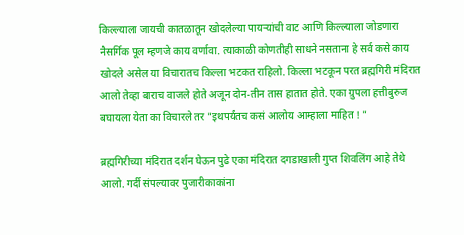किल्ल्याला जायची कातळातून खोदलेल्या पायऱ्यांची वाट आणि किल्ल्याला जोडणारा नैसर्गिक पूल म्हणजे काय वर्णावा. त्याकाळी कोणतीही साधने नसताना हे सर्व कसे काय खोदले असेल या विचारातच किल्ला भटकत राहिलो. किल्ला भटकून परत ब्रह्मगिरी मंदिरात आलो तेव्हा बाराच वाजले होते अजून दोन-तीन तास हातात होते. एका ग्रुपला हत्तीबुरुज बघायला येता का विचारले तर "इथपर्यंतच कसं आलोय आम्हाला माहित ! "

ब्रह्मगिरीच्या मंदिरात दर्शन घेऊन पुढे एका मंदिरात दगडाखाली गुप्त शिवलिंग आहे तेथे आलो. गर्दी संपल्यावर पुजारीकाकांना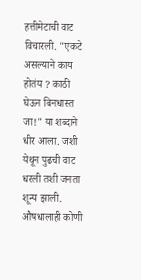हत्तीमेटाची वाट विचारली. "एकटे असल्याने काय होतंय ? काठी घेऊन बिनधास्त जा!" या शब्दाने धीर आला. जशी येथून पुढची वाट धरली तशी जनता शून्य झाली. औषधालाही कोणी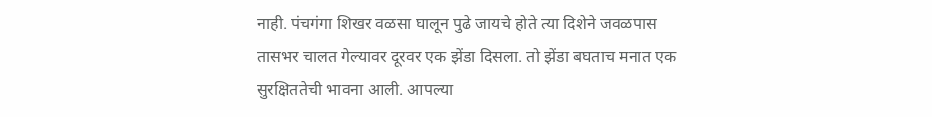नाही. पंचगंगा शिखर वळसा घालून पुढे जायचे होते त्या दिशेने जवळपास तासभर चालत गेल्यावर दूरवर एक झेंडा दिसला. तो झेंडा बघताच मनात एक सुरक्षिततेची भावना आली. आपल्या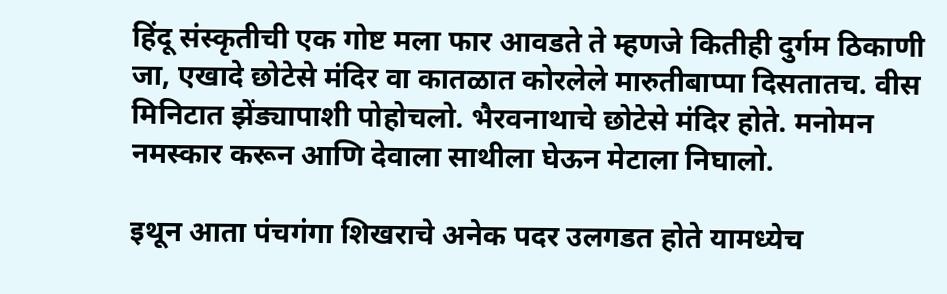हिंदू संस्कृतीची एक गोष्ट मला फार आवडते ते म्हणजे कितीही दुर्गम ठिकाणी जा, एखादे छोटेसे मंदिर वा कातळात कोरलेले मारुतीबाप्पा दिसतातच. वीस मिनिटात झेंड्यापाशी पोहोचलो. भैरवनाथाचे छोटेसे मंदिर होते. मनोमन नमस्कार करून आणि देवाला साथीला घेऊन मेटाला निघालो.

इथून आता पंचगंगा शिखराचे अनेक पदर उलगडत होते यामध्येच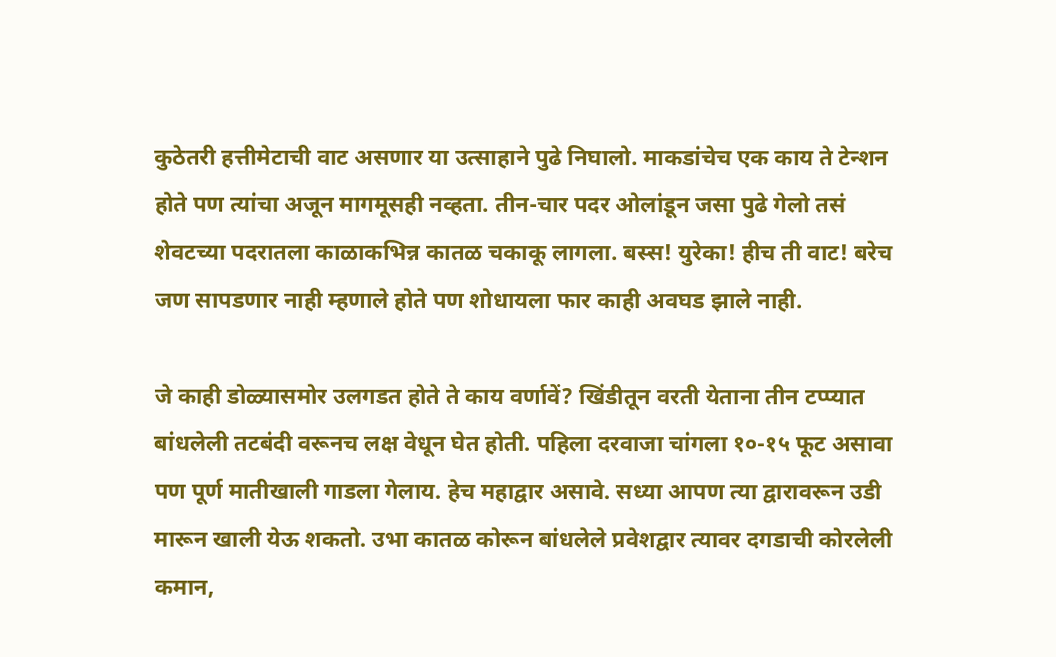कुठेतरी हत्तीमेटाची वाट असणार या उत्साहाने पुढे निघालो. माकडांचेच एक काय ते टेन्शन होते पण त्यांचा अजून मागमूसही नव्हता. तीन-चार पदर ओलांडून जसा पुढे गेलो तसं शेवटच्या पदरातला काळाकभिन्न कातळ चकाकू लागला. बस्स! युरेका! हीच ती वाट! बरेच जण सापडणार नाही म्हणाले होते पण शोधायला फार काही अवघड झाले नाही.

जे काही डोळ्यासमोर उलगडत होते ते काय वर्णावें? खिंडीतून वरती येताना तीन टप्प्यात बांधलेली तटबंदी वरूनच लक्ष वेधून घेत होती. पहिला दरवाजा चांगला १०-१५ फूट असावा पण पूर्ण मातीखाली गाडला गेलाय. हेच महाद्वार असावे. सध्या आपण त्या द्वारावरून उडी मारून खाली येऊ शकतो. उभा कातळ कोरून बांधलेले प्रवेशद्वार त्यावर दगडाची कोरलेली कमान,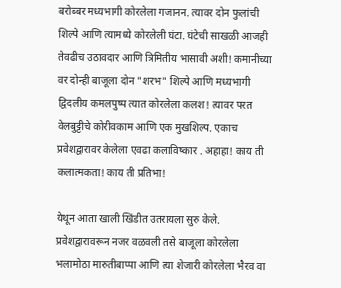बरोब्बर मध्यभागी कोरलेला गजानन. त्यावर दोन फुलांची शिल्पे आणि त्यामध्ये कोरलेली घंटा. घंटेची साखळी आजही तेवढीच उठावदार आणि त्रिमितीय भासावी अशी! कमानीच्या वर दोन्ही बाजूला दोन "शरभ" शिल्पे आणि मध्यभागी द्विदलीय कमलपुष्प त्यात कोरलेला कलश! त्यावर परत वेलबुट्टीचे कोरीवकाम आणि एक मुखशिल्प. एकाच प्रवेशद्वारावर केलेला एवढा कलाविष्कार . अहाहा! काय ती कलात्मकता! काय ती प्रतिभा!

येथून आता खाली खिंडीत उतरायला सुरु केले. प्रवेशद्वारावरून नजर वळवली तसे बाजूला कोरलेला भलामोठा मारुतीबाप्पा आणि त्या शेजारी कोरलेला भैरव वा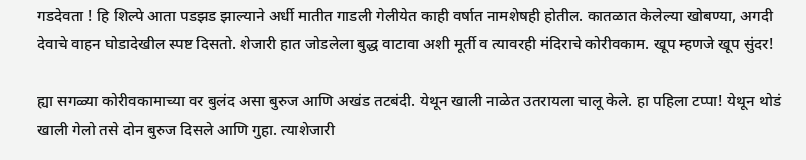गडदेवता ! हि शिल्पे आता पडझड झाल्याने अर्धी मातीत गाडली गेलीयेत काही वर्षात नामशेषही होतील. कातळात केलेल्या खोबण्या, अगदी देवाचे वाहन घोडादेखील स्पष्ट दिसतो. शेजारी हात जोडलेला बुद्ध वाटावा अशी मूर्ती व त्यावरही मंदिराचे कोरीवकाम. खूप म्हणजे खूप सुंदर!

ह्या सगळ्या कोरीवकामाच्या वर बुलंद असा बुरुज आणि अखंड तटबंदी. येथून खाली नाळेत उतरायला चालू केले. हा पहिला टप्पा! येथून थोडं खाली गेलो तसे दोन बुरुज दिसले आणि गुहा. त्याशेजारी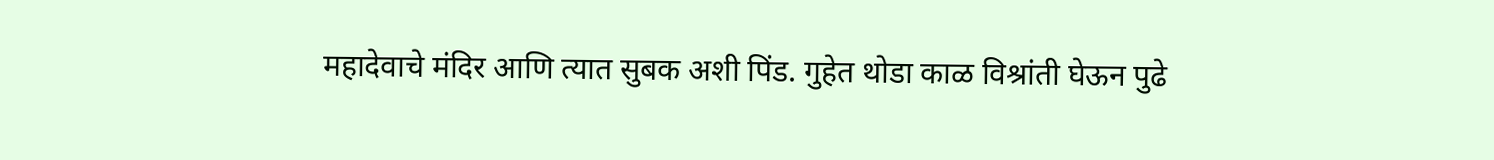महादेवाचे मंदिर आणि त्यात सुबक अशी पिंड. गुहेत थोडा काळ विश्रांती घेऊन पुढे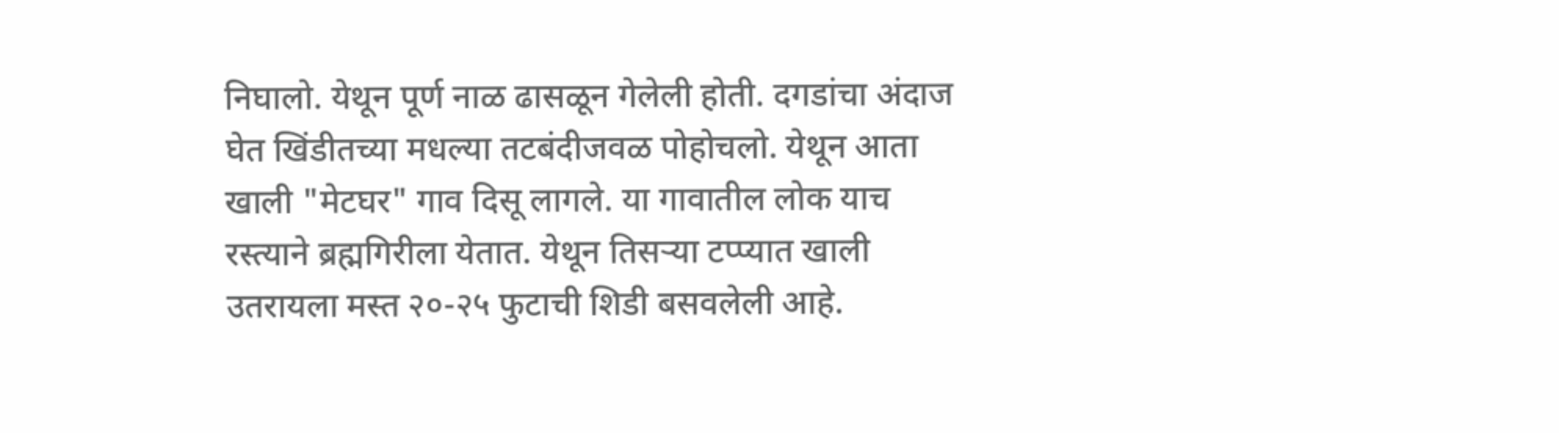निघालो. येथून पूर्ण नाळ ढासळून गेलेली होती. दगडांचा अंदाज घेत खिंडीतच्या मधल्या तटबंदीजवळ पोहोचलो. येथून आता खाली "मेटघर" गाव दिसू लागले. या गावातील लोक याच रस्त्याने ब्रह्मगिरीला येतात. येथून तिसऱ्या टप्प्यात खाली उतरायला मस्त २०-२५ फुटाची शिडी बसवलेली आहे.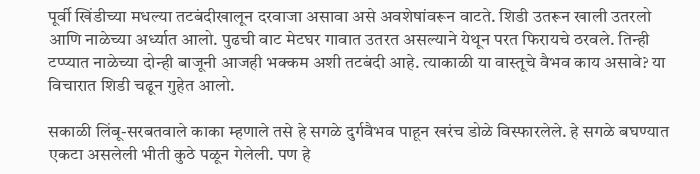पूर्वी खिंडीच्या मधल्या तटबंदीखालून दरवाजा असावा असे अवशेषांवरून वाटते. शिडी उतरून खाली उतरलो आणि नाळेच्या अर्ध्यात आलो. पुढची वाट मेटघर गावात उतरत असल्याने येथून परत फिरायचे ठरवले. तिन्ही टप्प्यात नाळेच्या दोन्ही बाजूनी आजही भक्कम अशी तटबंदी आहे. त्याकाळी या वास्तूचे वैभव काय असावे? या विचारात शिडी चढून गुहेत आलो.

सकाळी लिंबू-सरबतवाले काका म्हणाले तसे हे सगळे दुर्गवैभव पाहून खरंच डोळे विस्फारलेले. हे सगळे बघण्यात एकटा असलेली भीती कुठे पळून गेलेली. पण हे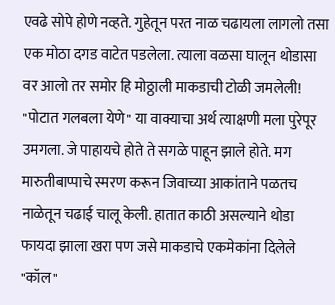एवढे सोपे होणे नव्हते. गुहेतून परत नाळ चढायला लागलो तसा एक मोठा दगड वाटेत पडलेला. त्याला वळसा घालून थोडासा वर आलो तर समोर हि मोठ्ठाली माकडाची टोळी जमलेली! "पोटात गलबला येणे" या वाक्याचा अर्थ त्याक्षणी मला पुरेपूर उमगला. जे पाहायचे होते ते सगळे पाहून झाले होते. मग मारुतीबाप्पाचे स्मरण करून जिवाच्या आकांताने पळतच नाळेतून चढाई चालू केली. हातात काठी असल्याने थोडा फायदा झाला खरा पण जसे माकडाचे एकमेकांना दिलेले "कॉल"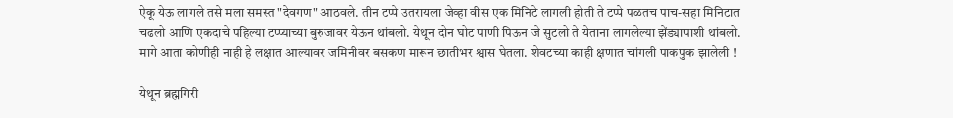ऐकू येऊ लागले तसे मला समस्त "देवगण" आठवले. तीन टप्पे उतरायला जेव्हा वीस एक मिनिटे लागली होती ते टप्पे पळतच पाच-सहा मिनिटात चढलो आणि एकदाचे पहिल्या टप्प्याच्या बुरुजावर येऊन थांबलो. येथून दोन घोट पाणी पिऊन जे सुटलो ते येताना लागलेल्या झेंड्यापाशी थांबलो. मागे आता कोणीही नाही हे लक्षात आल्यावर जमिनीवर बसकण मारून छातीभर श्वास घेतला. शेवटच्या काही क्षणात चांगली पाकपुक झालेली !

येथून ब्रह्मगिरी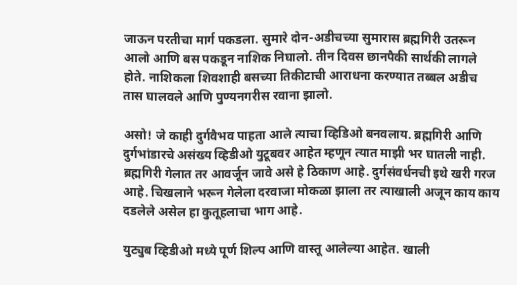जाऊन परतीचा मार्ग पकडला. सुमारे दोन-अडीचच्या सुमारास ब्रह्मगिरी उतरून आलो आणि बस पकडून नाशिक निघालो. तीन दिवस छानपैकी सार्थकी लागले होते. नाशिकला शिवशाही बसच्या तिकीटाची आराधना करण्यात तब्बल अडीच तास घालवले आणि पुण्यनगरीस रवाना झालो.

असो! जे काही दुर्गवैभव पाहता आले त्याचा व्हिडिओ बनवलाय. ब्रह्मगिरी आणि दुर्गभांडारचे असंख्य व्हिडीओ युटूबवर आहेत म्हणून त्यात माझी भर घातली नाही. ब्रह्मगिरी गेलात तर आवर्जून जावे असे हे ठिकाण आहे. दुर्गसंवर्धनची इथे खरी गरज आहे. चिखलाने भरून गेलेला दरवाजा मोकळा झाला तर त्याखाली अजून काय काय दडलेले असेल हा कुतूहलाचा भाग आहे.

युट्युब व्हिडीओ मध्ये पूर्ण शिल्प आणि वास्तू आलेल्या आहेत. खाली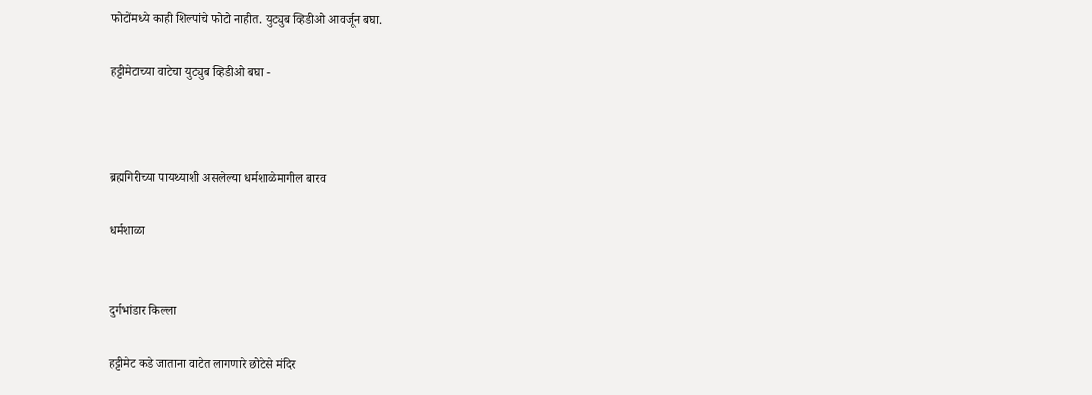फोटोंमध्ये काही शिल्पांचे फोटो नाहीत. युट्युब व्हिडीओ आवर्जून बघा.

हट्टीमेटाच्या वाटेचा युट्युब व्हिडीओ बघा -



ब्रह्मगिरीच्या पायथ्याशी असलेल्या धर्मशाळेमागील बारव

धर्मशाळा


दुर्गभांडार किल्ला

हट्टीमेट कडे जाताना वाटेत लागणारे छोटेसे मंदिर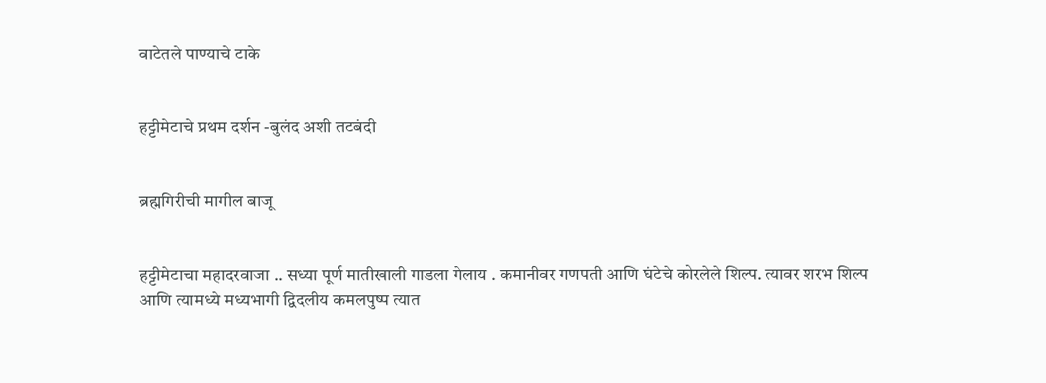वाटेतले पाण्याचे टाके


हट्टीमेटाचे प्रथम दर्शन -बुलंद अशी तटबंदी


ब्रह्मगिरीची मागील बाजू


हट्टीमेटाचा महादरवाजा .. सध्या पूर्ण मातीखाली गाडला गेलाय . कमानीवर गणपती आणि घंटेचे कोरलेले शिल्प. त्यावर शरभ शिल्प आणि त्यामध्ये मध्यभागी द्विदलीय कमलपुष्प त्यात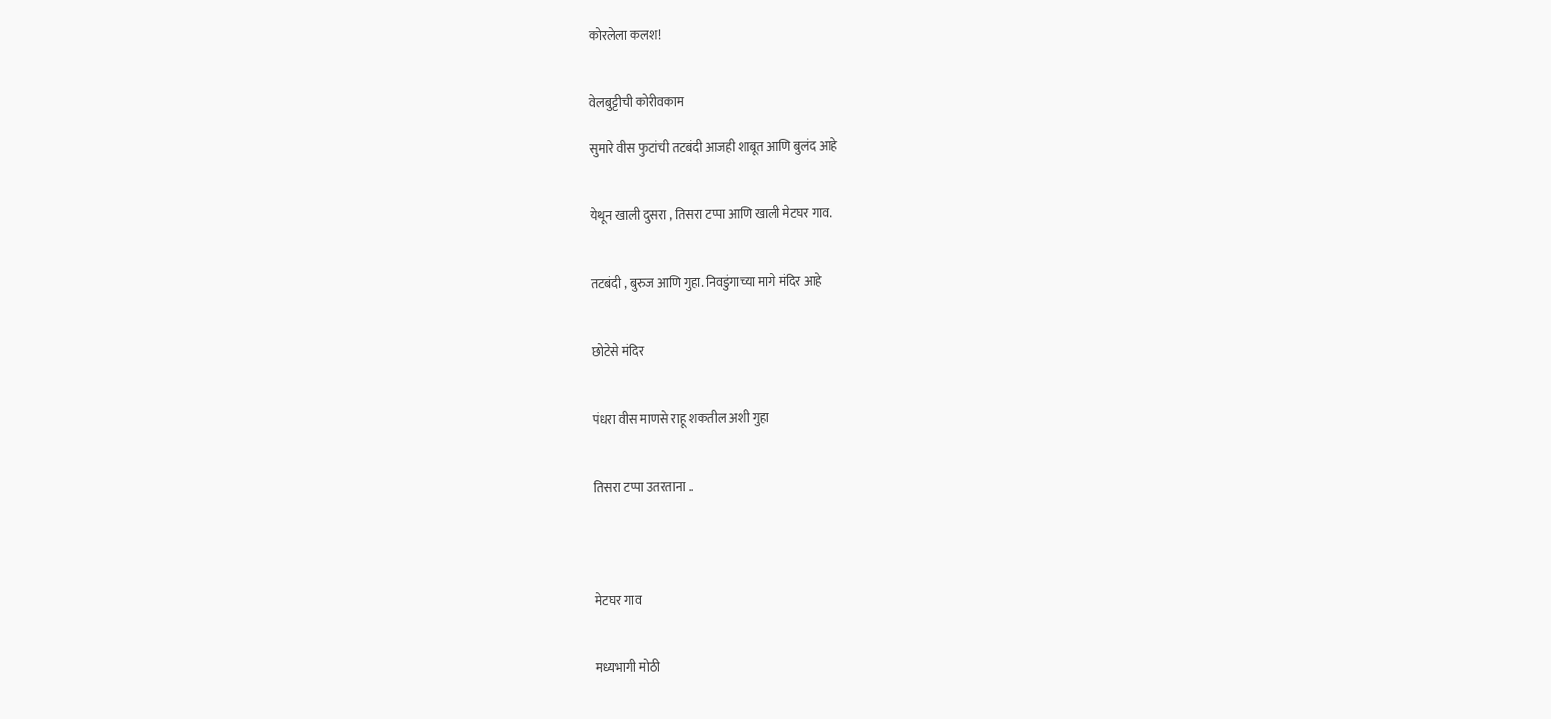कोरलेला कलश!


वेलबुट्टीची कोरीवकाम

सुमारे वीस फुटांची तटबंदी आजही शाबूत आणि बुलंद आहे


येथून खाली दुसरा , तिसरा टप्पा आणि खाली मेटघर गाव.


तटबंदी , बुरुज आणि गुहा. निवडुंगाच्या मागे मंदिर आहे


छोटेसे मंदिर


पंधरा वीस माणसे राहू शकतील अशी गुहा


तिसरा टप्पा उतरताना ..




मेटघर गाव


मध्यभागी मोठी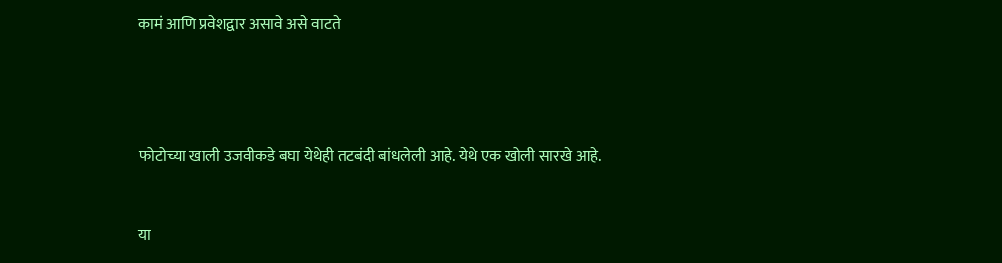कामं आणि प्रवेशद्वार असावे असे वाटते




फोटोच्या खाली उजवीकडे बघा येथेही तटबंदी बांधलेली आहे. येथे एक खोली सारखे आहे.


या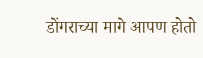डोंगराच्या मागे आपण होतो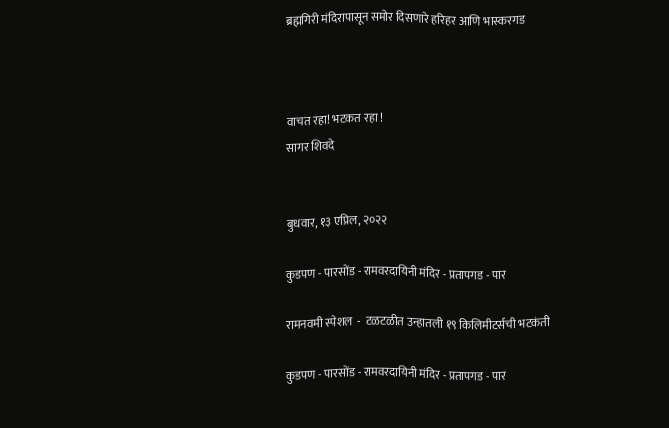ब्रह्मगिरी मंदिरापासून समोर दिसणारे हरिहर आणि भास्करगड



वाचत रहा! भटकत रहा !
सागर शिवदे


बुधवार, १३ एप्रिल, २०२२

कुडपण - पारसोंड - रामवरदायिनी मंदिर - प्रतापगड - पार

रामनवमी स्पेशल  -  टळटळीत उन्हातली १९ किलिमीटर्सची भटकंती

कुडपण - पारसोंड - रामवरदायिनी मंदिर - प्रतापगड - पार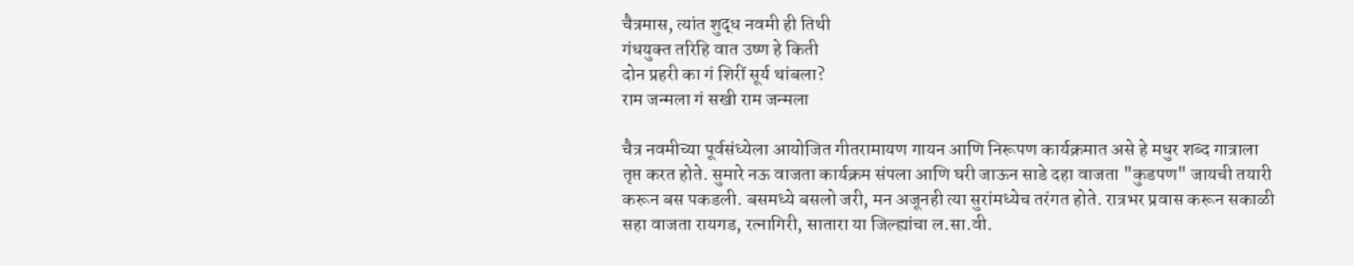चैत्रमास, त्यांत शुद्ध नवमी ही तिथी
गंधयुक्‍त तरिहि वात उष्ण हे किती
दोन प्रहरी का गं शिरीं सूर्य थांबला?
राम जन्मला गं सखी राम जन्मला

चैत्र नवमीच्या पूर्वसंध्येला आयोजित गीतरामायण गायन आणि निरूपण कार्यक्रमात असे हे मधुर शब्द गात्राला तृप्त करत होते. सुमारे नऊ वाजता कार्यक्रम संपला आणि घरी जाऊन साडे दहा वाजता "कुडपण" जायची तयारी करून बस पकडली. बसमध्ये बसलो जरी, मन अजूनही त्या सुरांमध्येच तरंगत होते. रात्रभर प्रवास करून सकाळी सहा वाजता रायगड, रत्नागिरी, सातारा या जिल्ह्यांचा ल.सा.वी.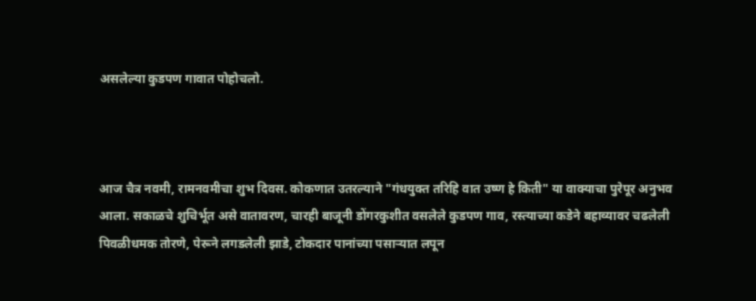असलेल्या कुडपण गावात पोहोचलो.



आज चैत्र नवमी, रामनवमीचा शुभ दिवस. कोकणात उतरल्याने "गंधयुक्‍त तरिहि वात उष्ण हे किती" या वाक्याचा पुरेपूर अनुभव आला. सकाळचे शुचिर्भूत असे वातावरण, चारही बाजूनी डोंगरकुशीत वसलेले कुडपण गाव, रस्त्याच्या कडेने बहाव्यावर चढलेली पिवळीधमक तोरणे, पेरूने लगडलेली झाडे, टोकदार पानांच्या पसाऱ्यात लपून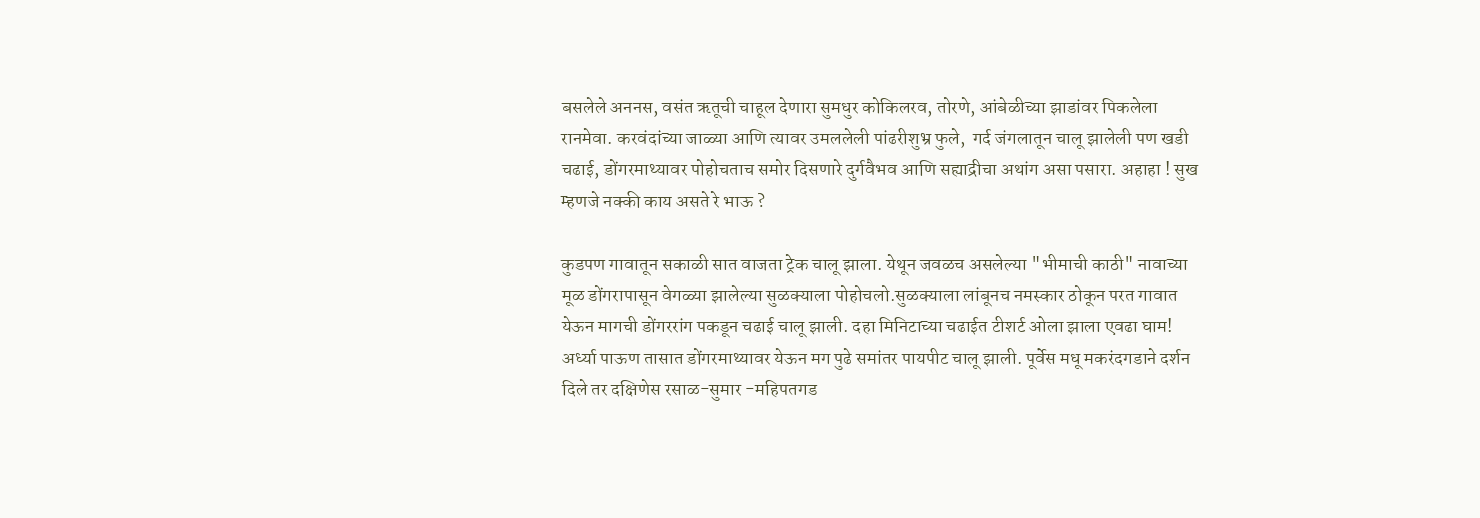बसलेले अननस, वसंत ऋतूची चाहूल देणारा सुमधुर कोकिलरव, तोरणे, आंबेळीच्या झाडांवर पिकलेला रानमेवा. करवंदांच्या जाळ्या आणि त्यावर उमललेली पांढरीशुभ्र फुले,  गर्द जंगलातून चालू झालेली पण खडी चढाई, डोंगरमाथ्यावर पोहोचताच समोर दिसणारे दुर्गवैभव आणि सह्याद्रीचा अथांग असा पसारा. अहाहा ! सुख म्हणजे नक्की काय असते रे भाऊ ?

कुडपण गावातून सकाळी सात वाजता ट्रेक चालू झाला. येथून जवळच असलेल्या "भीमाची काठी" नावाच्या मूळ डोंगरापासून वेगळ्या झालेल्या सुळक्याला पोहोचलो.सुळक्याला लांबूनच नमस्कार ठोकून परत गावात येऊन मागची डोंगररांग पकडून चढाई चालू झाली. दहा मिनिटाच्या चढाईत टीशर्ट ओला झाला एवढा घाम! अर्ध्या पाऊण तासात डोंगरमाथ्यावर येऊन मग पुढे समांतर पायपीट चालू झाली. पूर्वेस मधू मकरंदगडाने दर्शन दिले तर दक्षिणेस रसाळ-सुमार -महिपतगड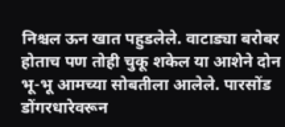निश्चल ऊन खात पहुडलेले. वाटाड्या बरोबर होताच पण तोही चुकू शकेल या आशेने दोन भू-भू आमच्या सोबतीला आलेले. पारसोंड डोंगरधारेवरून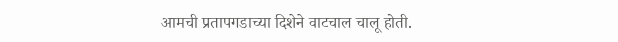आमची प्रतापगडाच्या दिशेने वाटचाल चालू होती.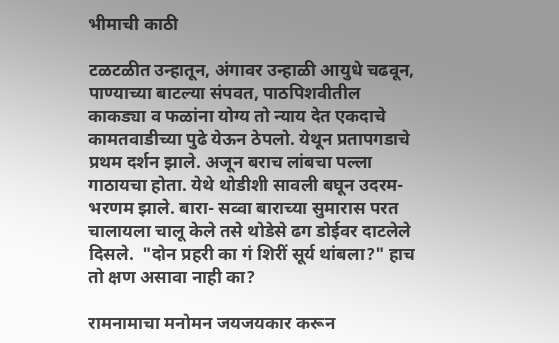भीमाची काठी

टळटळीत उन्हातून, अंगावर उन्हाळी आयुधे चढवून, पाण्याच्या बाटल्या संपवत, पाठपिशवीतील काकड्या व फळांना योग्य तो न्याय देत एकदाचे कामतवाडीच्या पुढे येऊन ठेपलो. येथून प्रतापगडाचे प्रथम दर्शन झाले. अजून बराच लांबचा पल्ला गाठायचा होता. येथे थोडीशी सावली बघून उदरम-भरणम झाले. बारा- सव्वा बाराच्या सुमारास परत चालायला चालू केले तसे थोडेसे ढग डोईवर दाटलेले दिसले.  "दोन प्रहरी का गं शिरीं सूर्य थांबला?" हाच तो क्षण असावा नाही का?

रामनामाचा मनोमन जयजयकार करून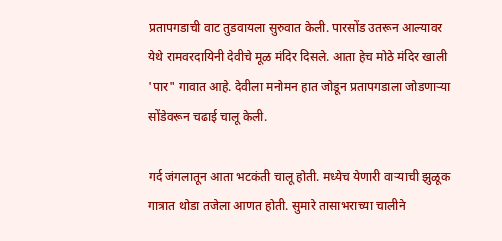प्रतापगडाची वाट तुडवायला सुरुवात केली. पारसोंड उतरून आल्यावर येथे रामवरदायिनी देवीचे मूळ मंदिर दिसले. आता हेच मोठे मंदिर खाली 'पार" गावात आहे. देवीला मनोमन हात जोडून प्रतापगडाला जोडणाऱ्या सोंडेवरून चढाई चालू केली.

गर्द जंगलातून आता भटकंती चालू होती. मध्येच येणारी वाऱ्याची झुळूक गात्रात थोडा तजेला आणत होती. सुमारे तासाभराच्या चालीने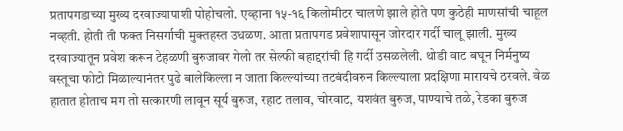प्रतापगडाच्या मुख्य दरवाज्यापाशी पोहोचलो. एव्हाना १५-१६ किलोमीटर चालणे झाले होते पण कुठेही माणसांची चाहूल नव्हती. होती ती फक्त निसर्गाची मुक्तहस्त उधळण. आता प्रतापगड प्रवेशापासून जोरदार गर्दी चालू झाली. मुख्य दरवाज्यातून प्रवेश करून टेहळणी बुरुजावर गेलो तर सेल्फी बहाद्दरांची हि गर्दी उसळलेली. थोडी वाट बघून निर्मनुष्य वस्तूचा फोटो मिळाल्यानंतर पुढे बालेकिल्ला न जाता किल्ल्यांच्या तटबंदीवरुन किल्ल्याला प्रदक्षिणा मारायचे ठरवले. वेळ हातात होताच मग तो सत्कारणी लावून सूर्य बुरुज, रहाट तलाव, चोरवाट, यशवंत बुरुज, पाण्याचे तळे, रेडका बुरुज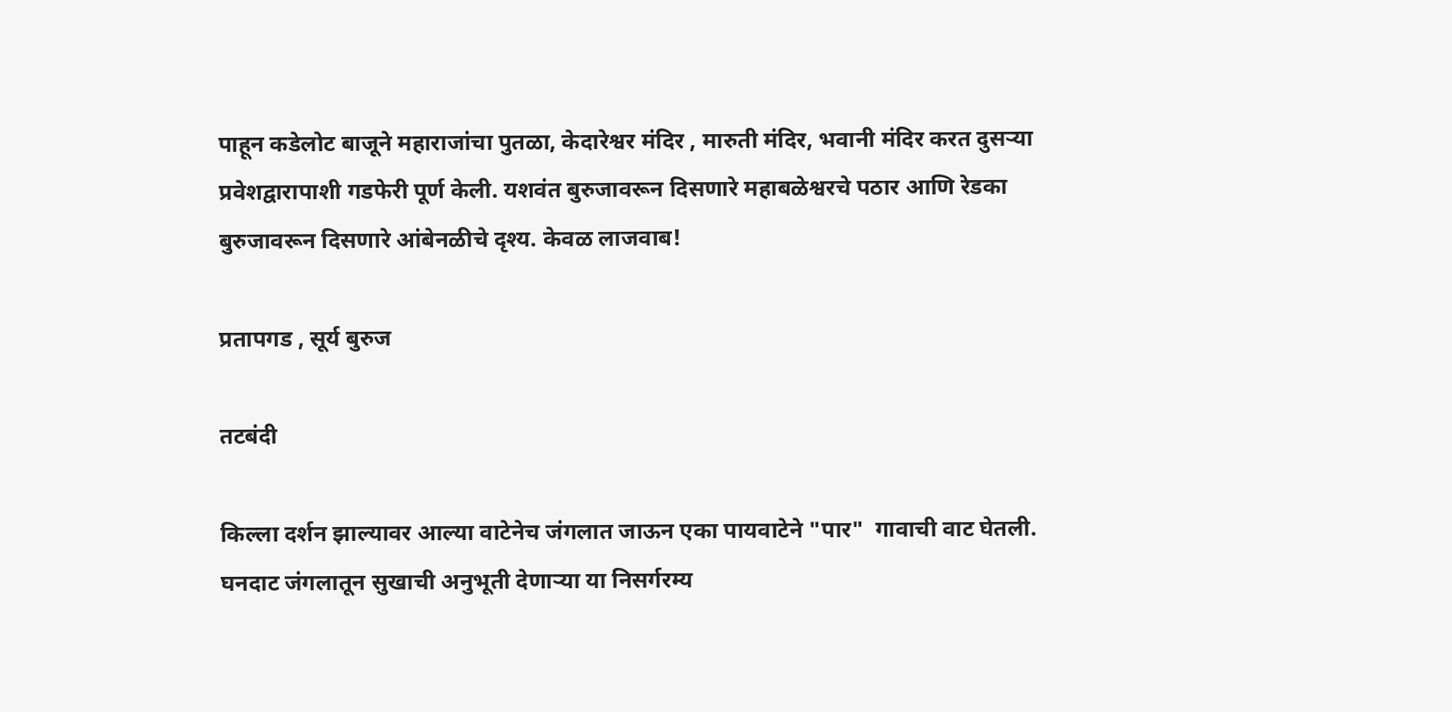पाहून कडेलोट बाजूने महाराजांचा पुतळा, केदारेश्वर मंदिर , मारुती मंदिर, भवानी मंदिर करत दुसऱ्या प्रवेशद्वारापाशी गडफेरी पूर्ण केली. यशवंत बुरुजावरून दिसणारे महाबळेश्वरचे पठार आणि रेडका बुरुजावरून दिसणारे आंबेनळीचे दृश्य. केवळ लाजवाब!

प्रतापगड , सूर्य बुरुज

तटबंदी

किल्ला दर्शन झाल्यावर आल्या वाटेनेच जंगलात जाऊन एका पायवाटेने "पार"  गावाची वाट घेतली. घनदाट जंगलातून सुखाची अनुभूती देणाऱ्या या निसर्गरम्य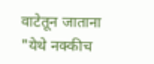वाटेतून जाताना "येथे नक्कीच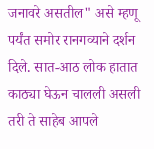जनावरे असतील" असे म्हणू पर्यंत समोर रानगव्याने दर्शन दिले. सात-आठ लोक हातात काठ्या घेऊन चालली असली तरी ते साहेब आपले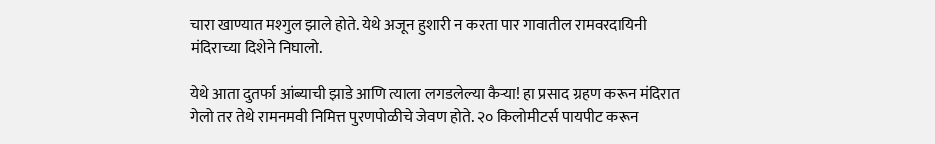चारा खाण्यात मश्गुल झाले होते. येथे अजून हुशारी न करता पार गावातील रामवरदायिनी मंदिराच्या दिशेने निघालो.

येथे आता दुतर्फा आंब्याची झाडे आणि त्याला लगडलेल्या कैऱ्या! हा प्रसाद ग्रहण करून मंदिरात गेलो तर तेथे रामनमवी निमित्त पुरणपोळीचे जेवण होते. २० किलोमीटर्स पायपीट करून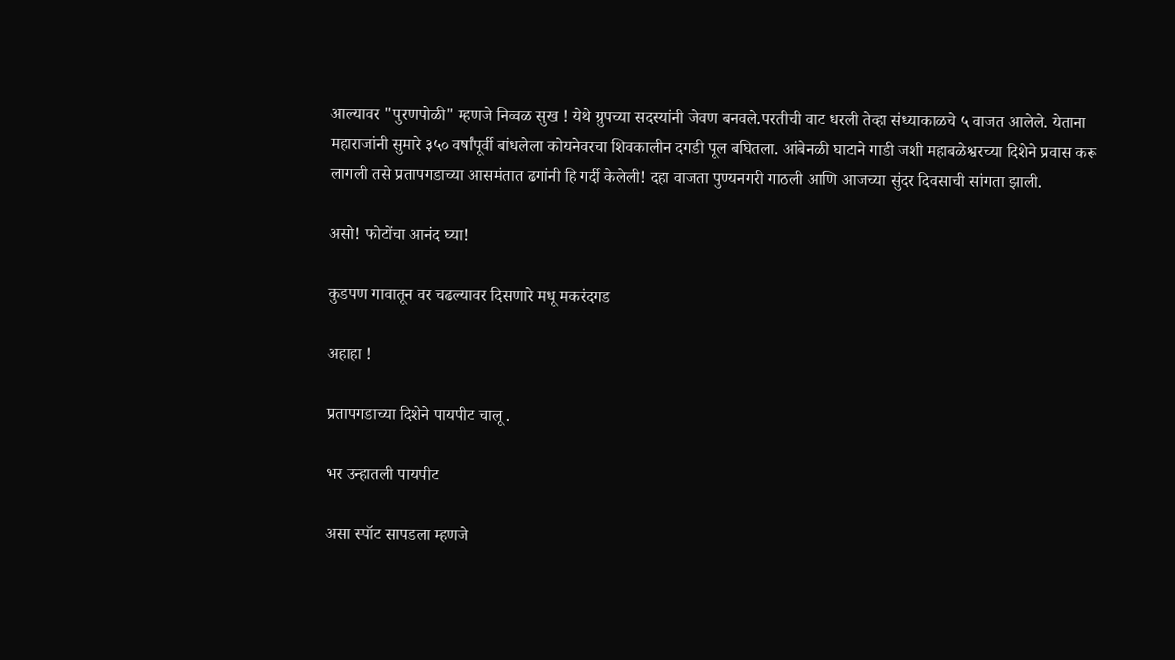आल्यावर "पुरणपोळी" म्हणजे निव्वळ सुख ! येथे ग्रुपच्या सदस्यांनी जेवण बनवले.परतीची वाट धरली तेव्हा संध्याकाळचे ५ वाजत आलेले. येताना महाराजांनी सुमारे ३५० वर्षांपूर्वी बांधलेला कोयनेवरचा शिवकालीन दगडी पूल बघितला. आंबेनळी घाटाने गाडी जशी महाबळेश्वरच्या दिशेने प्रवास करू लागली तसे प्रतापगडाच्या आसमंतात ढगांनी हि गर्दी केलेली! दहा वाजता पुण्यनगरी गाठली आणि आजच्या सुंदर दिवसाची सांगता झाली.

असो! फोटोंचा आनंद घ्या!

कुडपण गावातून वर चढल्यावर दिसणारे मधू मकरंदगड

अहाहा !

प्रतापगडाच्या दिशेने पायपीट चालू .

भर उन्हातली पायपीट

असा स्पॉट सापडला म्हणजे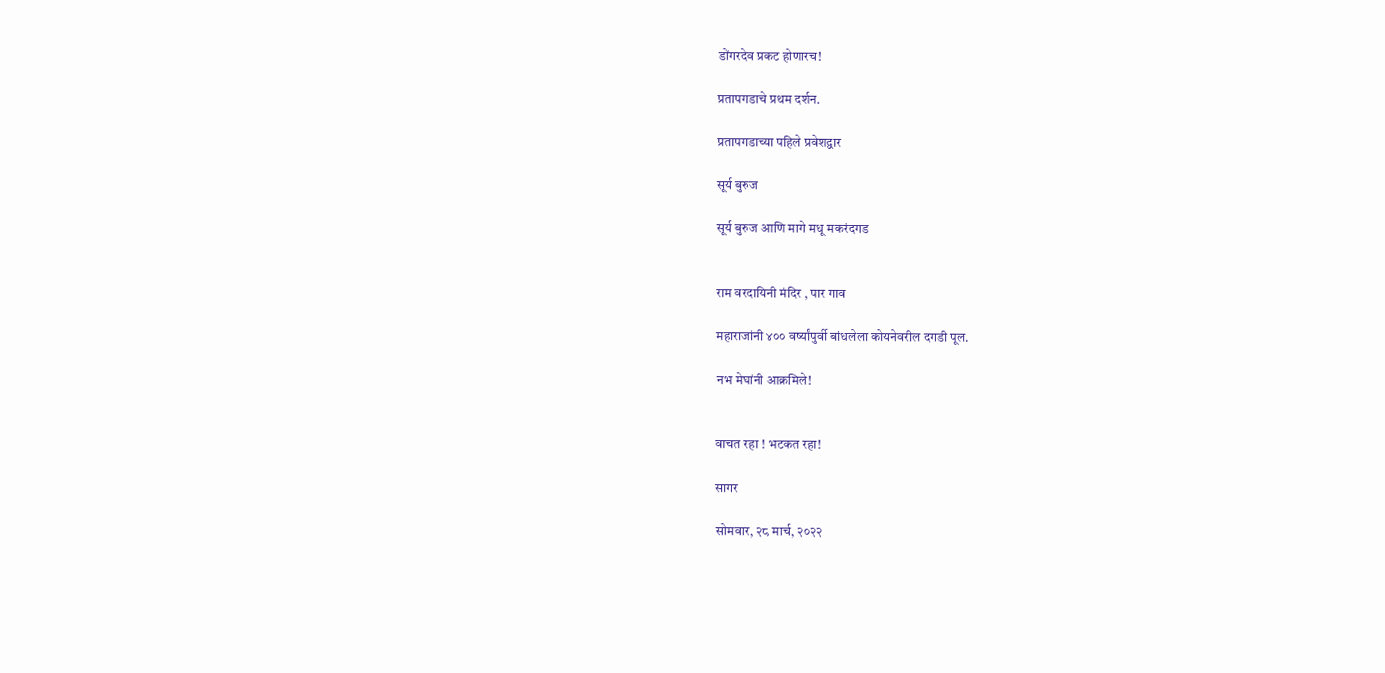डोंगरदेव प्रकट होणारच!

प्रतापगडाचे प्रथम दर्शन.

प्रतापगडाच्या पहिले प्रवेशद्वार

सूर्य बुरुज

सूर्य बुरुज आणि मागे मधू मकरंदगड


राम वरदायिनी मंदिर , पार गाव

महाराजांनी ४०० वर्ष्यांपुर्वी बांधलेला कोयनेवरील दगडी पूल.

नभ मेघांनी आक्रमिले!


वाचत रहा ! भटकत रहा!

सागर

सोमवार, २८ मार्च, २०२२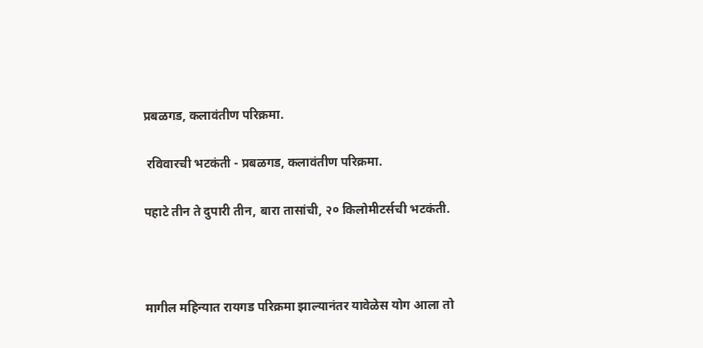प्रबळगड, कलावंतीण परिक्रमा.

 रविवारची भटकंती - प्रबळगड, कलावंतीण परिक्रमा.

पहाटे तीन ते दुपारी तीन, बारा तासांची, २० किलोमीटर्सची भटकंती.



मागील महिन्यात रायगड परिक्रमा झाल्यानंतर यावेळेस योग आला तो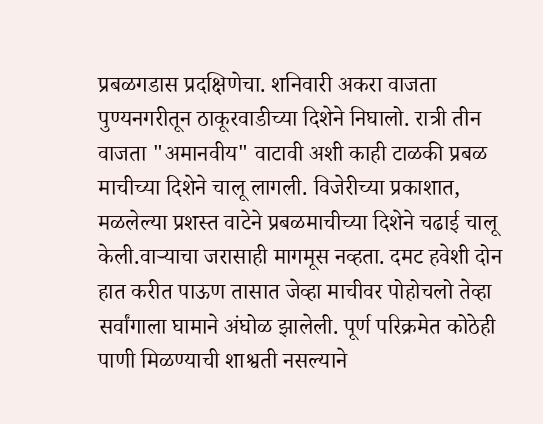प्रबळगडास प्रदक्षिणेचा. शनिवारी अकरा वाजता पुण्यनगरीतून ठाकूरवाडीच्या दिशेने निघालो. रात्री तीन वाजता "अमानवीय" वाटावी अशी काही टाळकी प्रबळ माचीच्या दिशेने चालू लागली. विजेरीच्या प्रकाशात, मळलेल्या प्रशस्त वाटेने प्रबळमाचीच्या दिशेने चढाई चालू केली.वाऱ्याचा जरासाही मागमूस नव्हता. दमट हवेशी दोन हात करीत पाऊण तासात जेव्हा माचीवर पोहोचलो तेव्हा सर्वांगाला घामाने अंघोळ झालेली. पूर्ण परिक्रमेत कोठेही पाणी मिळण्याची शाश्वती नसल्याने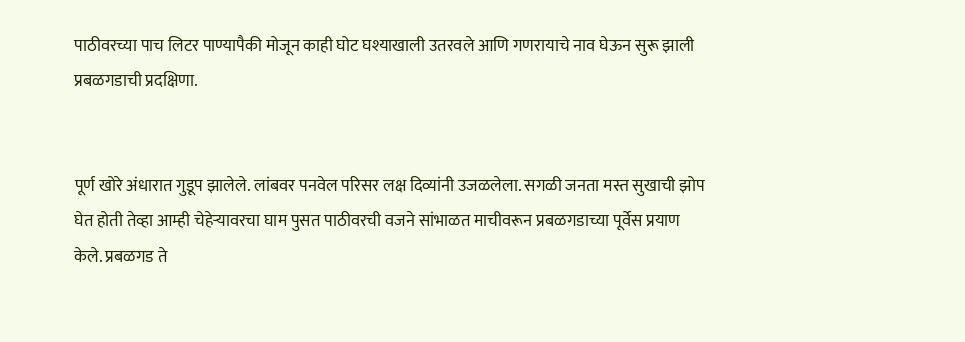पाठीवरच्या पाच लिटर पाण्यापैकी मोजून काही घोट घश्याखाली उतरवले आणि गणरायाचे नाव घेऊन सुरू झाली प्रबळगडाची प्रदक्षिणा.


पूर्ण खोरे अंधारात गुडूप झालेले. लांबवर पनवेल परिसर लक्ष दिव्यांनी उजळलेला. सगळी जनता मस्त सुखाची झोप घेत होती तेव्हा आम्ही चेहेऱ्यावरचा घाम पुसत पाठीवरची वजने सांभाळत माचीवरून प्रबळगडाच्या पूर्वेस प्रयाण केले. प्रबळगड ते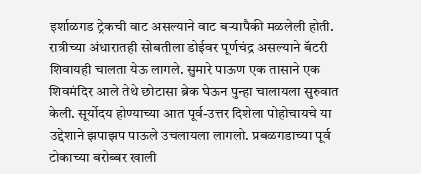इर्शाळगड ट्रेकची वाट असल्याने वाट बऱ्यापैकी मळलेली होती. रात्रीच्या अंधारातही सोबतीला डोईवर पूर्णचंद्र असल्याने बॅटरी शिवायही चालता येऊ लागले. सुमारे पाऊण एक तासाने एक शिवमंदिर आले तेथे छोटासा ब्रेक घेऊन पुन्हा चालायला सुरुवात केली. सूर्योदय होण्याच्या आत पूर्व-उत्तर दिशेला पोहोचायचे या उद्देशाने झपाझप पाऊले उचलायला लागलो. प्रबळगडाच्या पूर्व टोकाच्या बरोब्बर खाली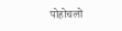पोहोचलो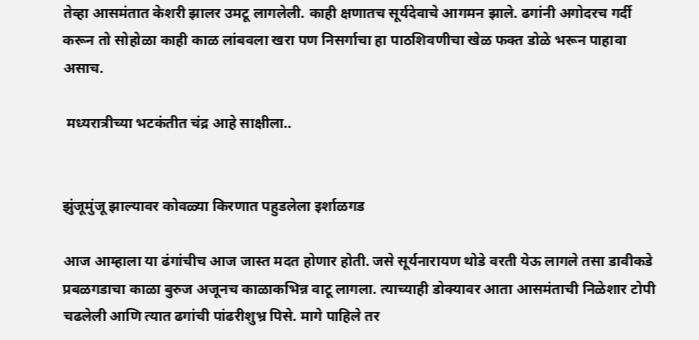तेव्हा आसमंतात केशरी झालर उमटू लागलेली. काही क्षणातच सूर्यदेवाचे आगमन झाले. ढगांनी अगोदरच गर्दी करून तो सोहोळा काही काळ लांबवला खरा पण निसर्गाचा हा पाठशिवणीचा खेळ फक्त डोळे भरून पाहावा असाच.

 मध्यरात्रीच्या भटकंतीत चंद्र आहे साक्षीला..


झुंजूमुंजू झाल्यावर कोवळ्या किरणात पहुडलेला इर्शाळगड

आज आम्हाला या ढंगांचीच आज जास्त मदत होणार होती. जसे सूर्यनारायण थोडे वरती येऊ लागले तसा डावीकडे प्रबळगडाचा काळा बुरुज अजूनच काळाकभिन्न वाटू लागला. त्याच्याही डोक्यावर आता आसमंताची निळेशार टोपी चढलेली आणि त्यात ढगांची पांढरीशुभ्र पिसे. मागे पाहिले तर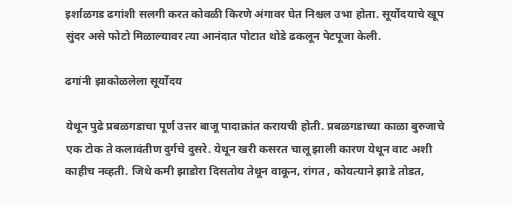इर्शाळगड ढगांशी सलगी करत कोवळी किरणे अंगावर घेत निश्चल उभा होता. सूर्योदयाचे खूप सुंदर असे फोटो मिळाल्यावर त्या आनंदात पोटात थोडे ढकलून पेटपूजा केली.

ढगांनी झाकोळलेला सूर्योदय

येथून पुढे प्रबळगडाचा पूर्ण उत्तर बाजू पादाक्रांत करायची होती. प्रबळगडाच्या काळा बुरुजाचे एक टोक ते कलावंतीण दुर्गचे दुसरे. येथून खरी कसरत चालू झाली कारण येथून वाट अशी काहीच नव्हती. जिथे कमी झाडोरा दिसतोय तेथून वाकून, रांगत , कोयत्याने झाडे तोडत,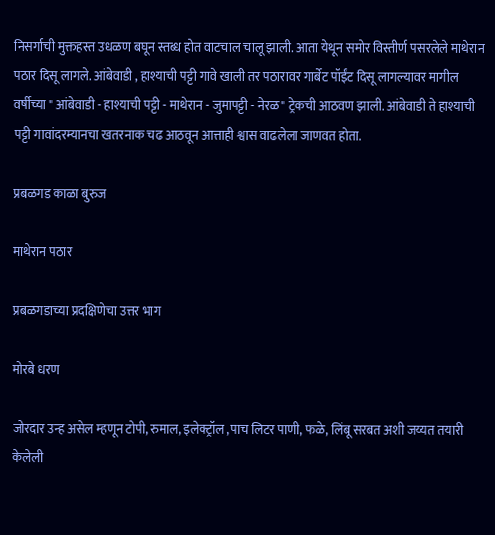निसर्गाची मुक्तहस्त उधळण बघून स्तब्ध होत वाटचाल चालू झाली. आता येथून समोर विस्तीर्ण पसरलेले माथेरान पठार दिसू लागले. आंबेवाडी , हाश्याची पट्टी गावे खाली तर पठारावर गार्बेट पॉईंट दिसू लागल्यावर मागील वर्षीच्या " आंबेवाडी - हाश्याची पट्टी - माथेरान - जुमापट्टी - नेरळ" ट्रेकची आठवण झाली. आंबेवाडी ते हाश्याची पट्टी गावांदरम्यानचा खतरनाक चढ आठवून आत्ताही श्वास वाढलेला जाणवत होता.

प्रबळगड काळा बुरुज

माथेरान पठार

प्रबळगडाच्या प्रदक्षिणेचा उत्तर भाग

मोरबे धरण

जोरदार उन्ह असेल म्हणून टोपी, रुमाल, इलेक्ट्रॉल ,पाच लिटर पाणी, फळे, लिंबू सरबत अशी जय्यत तयारी केलेली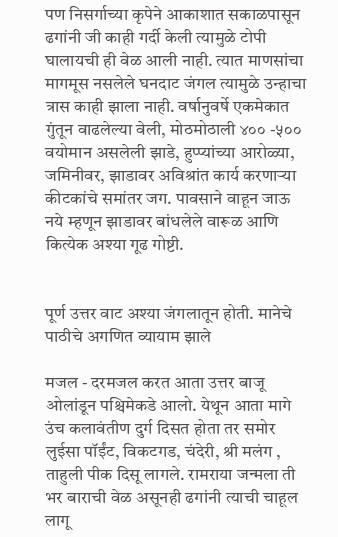पण निसर्गाच्या कृपेने आकाशात सकाळपासून ढगांनी जी काही गर्दी केली त्यामुळे टोपी घालायची ही वेळ आली नाही. त्यात माणसांचा मागमूस नसलेले घनदाट जंगल त्यामुळे उन्हाचा त्रास काही झाला नाही. वर्षानुवर्षे एकमेकात गुंतून वाढलेल्या वेली, मोठमोठाली ४०० -५०० वयोमान असलेली झाडे, हुप्प्यांच्या आरोळ्या, जमिनीवर, झाडावर अविश्रांत कार्य करणाऱ्या कीटकांचे समांतर जग. पावसाने वाहून जाऊ नये म्हणून झाडावर बांधलेले वारूळ आणि कित्येक अश्या गूढ गोष्टी.


पूर्ण उत्तर वाट अश्या जंगलातून होती. मानेचे पाठीचे अगणित व्यायाम झाले

मजल - दरमजल करत आता उत्तर बाजू ओलांडून पश्चिमेकडे आलो. येथून आता मागे उंच कलावंतीण दुर्ग दिसत होता तर समोर लुईसा पॉईंट, विकटगड, चंदेरी, श्री मलंग , ताहुली पीक दिसू लागले. रामराया जन्मला ती भर बाराची वेळ असूनही ढगांनी त्याची चाहूल लागू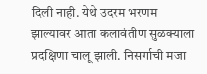दिली नाही. येथे उदरम भरणम झाल्यावर आता कलावंतीण सुळक्याला प्रदक्षिणा चालू झाली. निसर्गाची मजा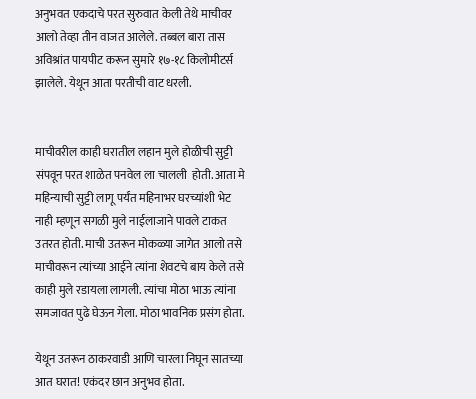अनुभवत एकदाचे परत सुरुवात केली तेथे माचीवर आलो तेव्हा तीन वाजत आलेले. तब्बल बारा तास अविश्रांत पायपीट करून सुमारे १७-१८ किलोमीटर्स झालेले. येथून आता परतीची वाट धरली.


माचीवरील काही घरातील लहान मुले होळीची सुट्टी संपवून परत शाळेत पनवेल ला चालली  होती. आता मे महिन्याची सुट्टी लागू पर्यंत महिनाभर घरच्यांशी भेट नाही म्हणून सगळी मुले नाईलाजाने पावले टाकत उतरत होती. माची उतरून मोकळ्या जागेत आलो तसे माचीवरून त्यांच्या आईने त्यांना शेवटचे बाय केले तसे काही मुले रडायला लागली. त्यांचा मोठा भाऊ त्यांना समजावत पुढे घेऊन गेला. मोठा भावनिक प्रसंग होता.

येथून उतरून ठाकरवाडी आणि चारला निघून सातच्या आत घरात! एकंदर छान अनुभव होता.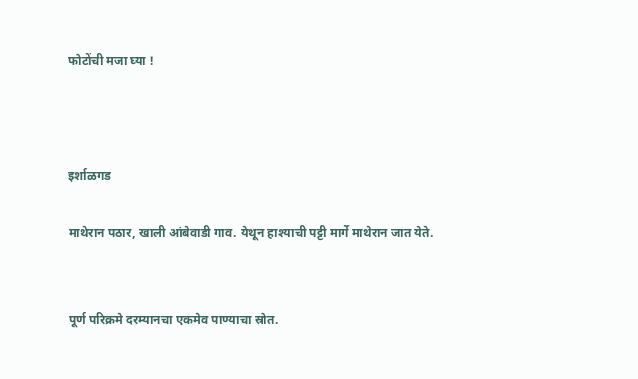फोटोंची मजा घ्या !



इर्शाळगड

माथेरान पठार, खाली आंबेवाडी गाव. येथून हाश्याची पट्टी मार्गे माथेरान जात येते.


पूर्ण परिक्रमे दरम्यानचा एकमेव पाण्याचा स्रोत.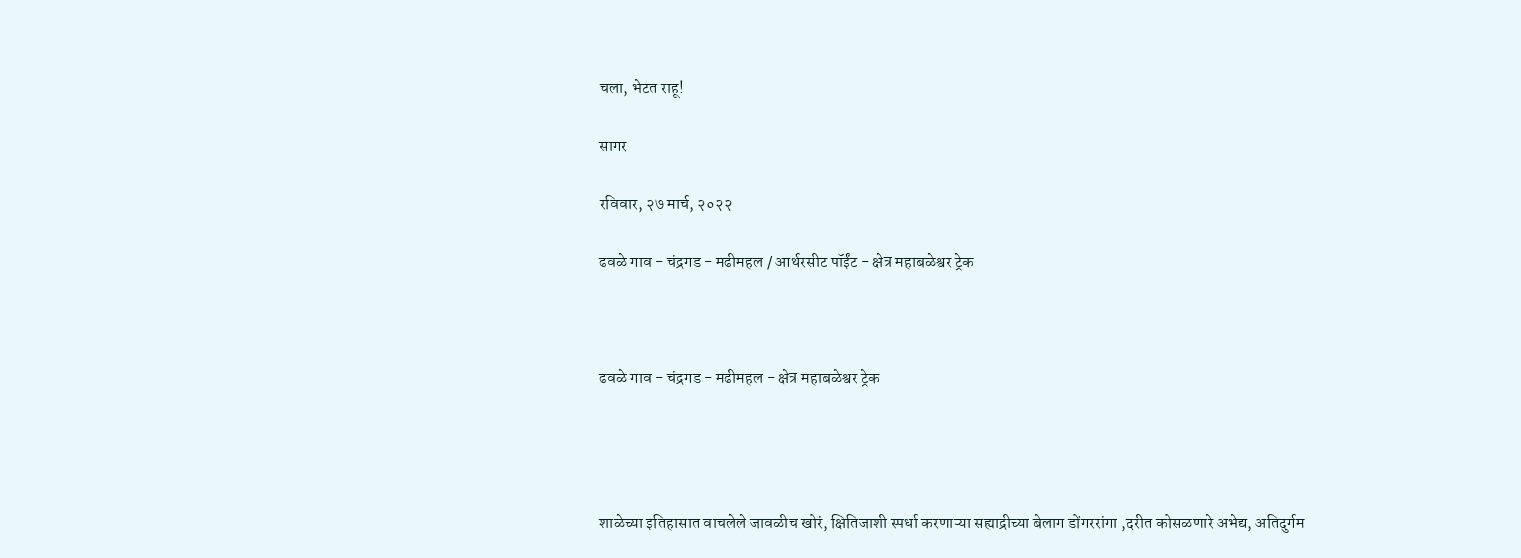चला, भेटत राहू!

सागर

रविवार, २७ मार्च, २०२२

ढवळे गाव - चंद्रगड - मढीमहल / आर्थरसीट पॉईंट - क्षेत्र महाबळेश्वर ट्रेक



ढवळे गाव - चंद्रगड - मढीमहल - क्षेत्र महाबळेश्वर ट्रेक




शाळेच्या इतिहासात वाचलेले जावळीच खोरं, क्षितिजाशी स्पर्धा करणाऱ्या सह्याद्रीच्या बेलाग डोंगररांगा ,दरीत कोसळणारे अभेद्य, अतिदुर्गम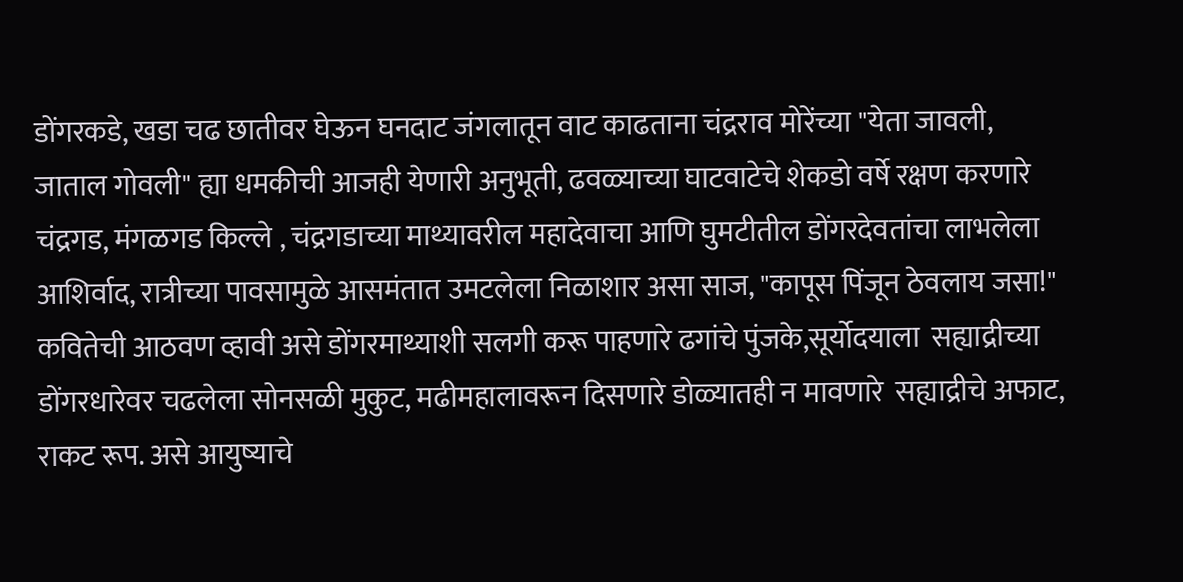डोंगरकडे, खडा चढ छातीवर घेऊन घनदाट जंगलातून वाट काढताना चंद्रराव मोरेंच्या "येता जावली, जाताल गोवली" ह्या धमकीची आजही येणारी अनुभूती, ढवळ्याच्या घाटवाटेचे शेकडो वर्षे रक्षण करणारे चंद्रगड, मंगळगड किल्ले , चंद्रगडाच्या माथ्यावरील महादेवाचा आणि घुमटीतील डोंगरदेवतांचा लाभलेला आशिर्वाद, रात्रीच्या पावसामुळे आसमंतात उमटलेला निळाशार असा साज, "कापूस पिंजून ठेवलाय जसा!" कवितेची आठवण व्हावी असे डोंगरमाथ्याशी सलगी करू पाहणारे ढगांचे पुंजके,सूर्योदयाला  सह्याद्रीच्या डोंगरधारेवर चढलेला सोनसळी मुकुट, मढीमहालावरून दिसणारे डोळ्यातही न मावणारे  सह्याद्रीचे अफाट, राकट रूप. असे आयुष्याचे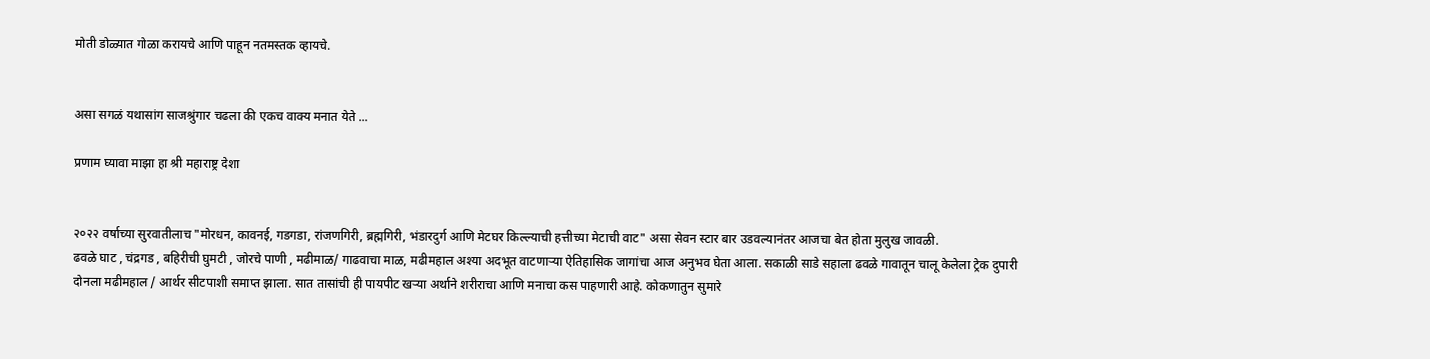मोती डोळ्यात गोळा करायचे आणि पाहून नतमस्तक व्हायचे.


असा सगळं यथासांग साजश्रुंगार चढला की एकच वाक्य मनात येते ...

प्रणाम घ्यावा माझा हा श्री महाराष्ट्र देशा


२०२२ वर्षाच्या सुरवातीलाच "मोरधन, कावनई, गडगडा, रांजणगिरी, ब्रह्मगिरी, भंडारदुर्ग आणि मेटघर किल्ल्याची हत्तीच्या मेटाची वाट" असा सेवन स्टार बार उडवल्यानंतर आजचा बेत होता मुलुख जावळी.
ढवळे घाट , चंद्रगड , बहिरीची घुमटी , जोरचे पाणी , मढीमाळ/ गाढवाचा माळ, मढीमहाल अश्या अदभूत वाटणाऱ्या ऐतिहासिक जागांचा आज अनुभव घेता आला. सकाळी साडे सहाला ढवळे गावातून चालू केलेला ट्रेक दुपारी दोनला मढीमहाल / आर्थर सीटपाशी समाप्त झाला. सात तासांची ही पायपीट खऱ्या अर्थाने शरीराचा आणि मनाचा कस पाहणारी आहे. कोकणातुन सुमारे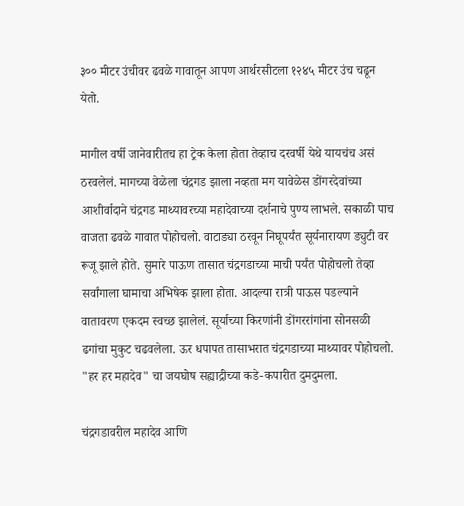३०० मीटर उंचीवर ढवळे गावातून आपण आर्थरसीटला १२४५ मीटर उंच चढून येतो.

मागील वर्षी जानेवारीतच हा ट्रेक केला होता तेव्हाच दरवर्षी येथे यायचंच असं ठरवलेलं. मागच्या वेळेला चंद्रगड झाला नव्हता मग यावेळेस डोंगरदेवांच्या आशीर्वादाने चंद्रगड माथ्यावरच्या महादेवाच्या दर्शनाचे पुण्य लाभले. सकाळी पाच वाजता ढवळे गावात पोहोचलो. वाटाड्या ठरवून निघूपर्यंत सूर्यनारायण ड्युटी वर रूजू झाले होते. सुमारे पाऊण तासात चंद्रगडाच्या माची पर्यंत पोहोचलो तेव्हा सर्वांगाला घामाचा अभिषेक झाला होता. आदल्या रात्री पाऊस पडल्याने वातावरण एकदम स्वच्छ झालेलं. सूर्याच्या किरणांनी डोंगररांगांना सोनसळी ढगांचा मुकुट चढवलेला. ऊर धपापत तासाभरात चंद्रगडाच्या माथ्यावर पोहोचलो. "हर हर महादेव" चा जयघोष सह्याद्रीच्या कडे-कपारीत दुमदुमला.

चंद्रगडावरील महादेव आणि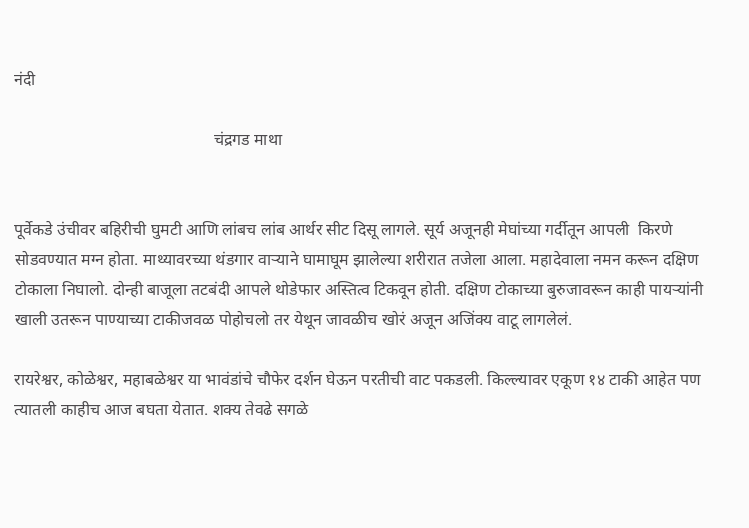नंदी

                                                चंद्रगड माथा


पूर्वेकडे उंचीवर बहिरीची घुमटी आणि लांबच लांब आर्थर सीट दिसू लागले. सूर्य अजूनही मेघांच्या गर्दीतून आपली  किरणे सोडवण्यात मग्न होता. माथ्यावरच्या थंडगार वाऱ्याने घामाघूम झालेल्या शरीरात तजेला आला. महादेवाला नमन करून दक्षिण टोकाला निघालो. दोन्ही बाजूला तटबंदी आपले थोडेफार अस्तित्व टिकवून होती. दक्षिण टोकाच्या बुरुजावरून काही पायऱ्यांनी खाली उतरून पाण्याच्या टाकीजवळ पोहोचलो तर येथून जावळीच खोरं अजून अजिंक्य वाटू लागलेलं.

रायरेश्वर, कोळेश्वर, महाबळेश्वर या भावंडांचे चौफेर दर्शन घेऊन परतीची वाट पकडली. किल्ल्यावर एकूण १४ टाकी आहेत पण त्यातली काहीच आज बघता येतात. शक्य तेवढे सगळे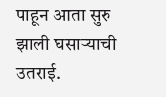पाहून आता सुरु झाली घसाऱ्याची उतराई.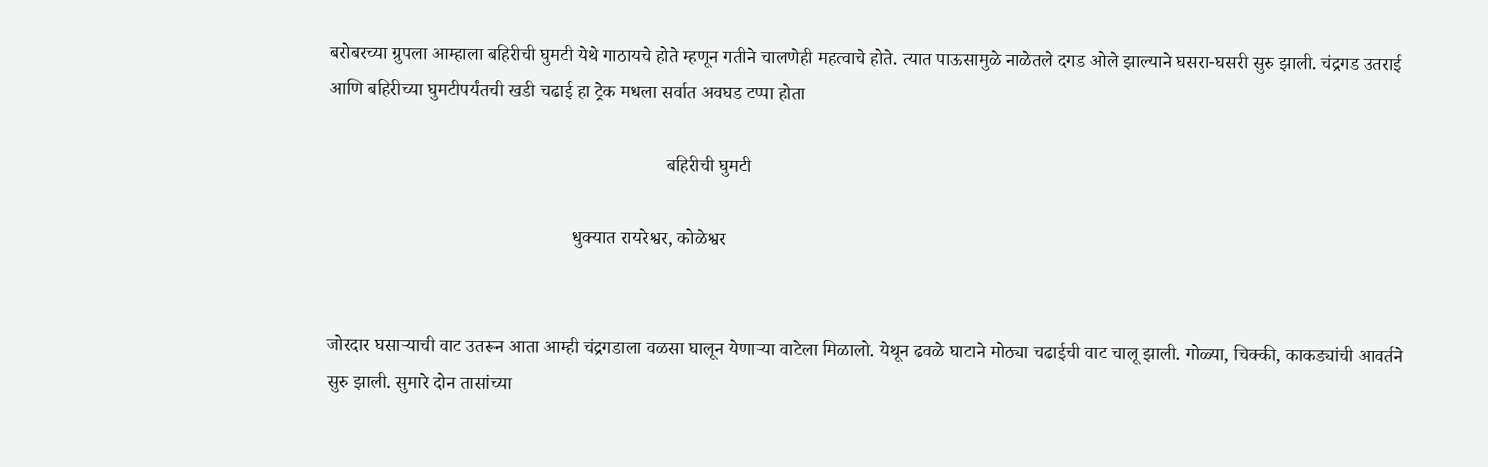बरोबरच्या ग्रुपला आम्हाला बहिरीची घुमटी येथे गाठायचे होते म्हणून गतीने चालणेही महत्वाचे होते. त्यात पाऊसामुळे नाळेतले दगड ओले झाल्याने घसरा-घसरी सुरु झाली. चंद्रगड उतराई आणि बहिरीच्या घुमटीपर्यंतची खडी चढाई हा ट्रेक मधला सर्वात अवघड टप्पा होता

                                                                        बहिरीची घुमटी

                                                    धुक्यात रायरेश्वर, कोळेश्वर


जोरदार घसाऱ्याची वाट उतरून आता आम्ही चंद्रगडाला वळसा घालून येणाऱ्या वाटेला मिळालो. येथून ढवळे घाटाने मोठ्या चढाईची वाट चालू झाली. गोळ्या, चिक्की, काकड्यांची आवर्तने सुरु झाली. सुमारे दोन तासांच्या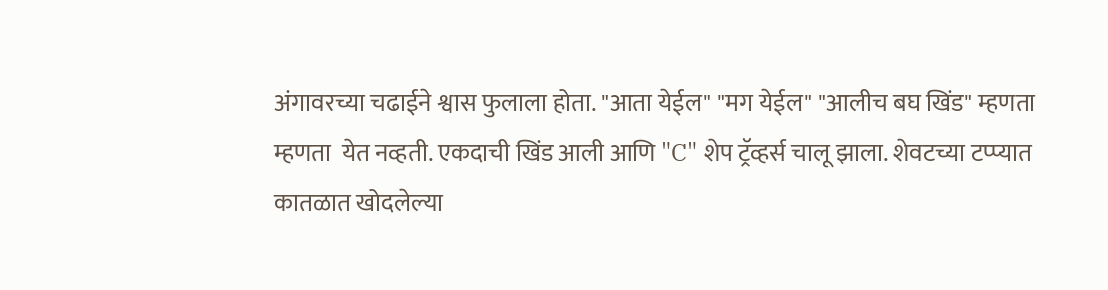अंगावरच्या चढाईने श्वास फुलाला होता. "आता येईल" "मग येईल" "आलीच बघ खिंड" म्हणता म्हणता  येत नव्हती. एकदाची खिंड आली आणि "C" शेप ट्रॅव्हर्स चालू झाला. शेवटच्या टप्प्यात कातळात खोदलेल्या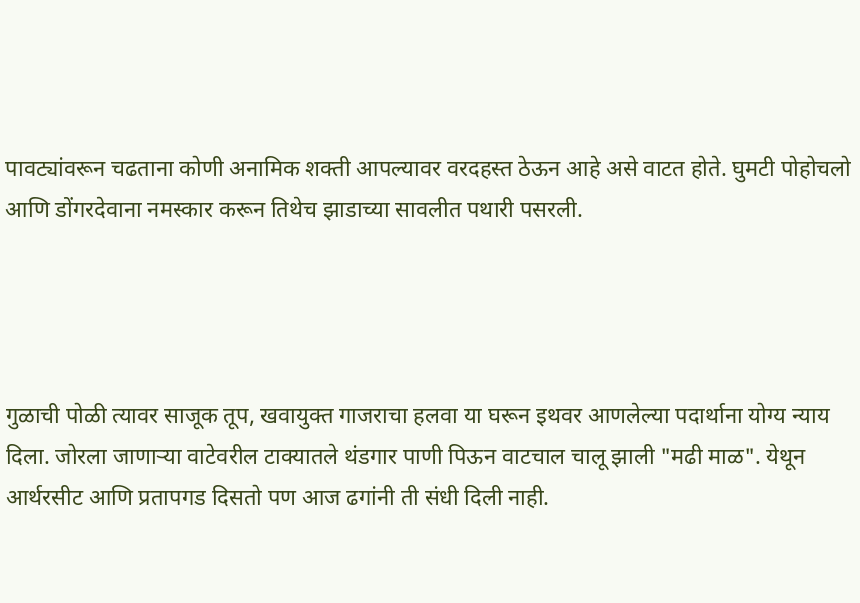पावट्यांवरून चढताना कोणी अनामिक शक्ती आपल्यावर वरदहस्त ठेऊन आहे असे वाटत होते. घुमटी पोहोचलो आणि डोंगरदेवाना नमस्कार करून तिथेच झाडाच्या सावलीत पथारी पसरली.




गुळाची पोळी त्यावर साजूक तूप, खवायुक्त गाजराचा हलवा या घरून इथवर आणलेल्या पदार्थाना योग्य न्याय दिला. जोरला जाणाऱ्या वाटेवरील टाक्यातले थंडगार पाणी पिऊन वाटचाल चालू झाली "मढी माळ". येथून आर्थरसीट आणि प्रतापगड दिसतो पण आज ढगांनी ती संधी दिली नाही.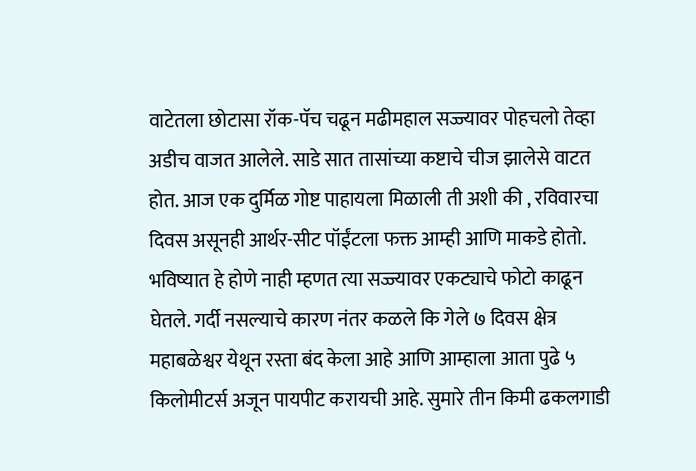वाटेतला छोटासा रॉक-पॅच चढून मढीमहाल सज्ज्यावर पोहचलो तेव्हा अडीच वाजत आलेले. साडे सात तासांच्या कष्टाचे चीज झालेसे वाटत होत. आज एक दुर्मिळ गोष्ट पाहायला मिळाली ती अशी की , रविवारचा दिवस असूनही आर्थर-सीट पॉईंटला फक्त आम्ही आणि माकडे होतो. भविष्यात हे होणे नाही म्हणत त्या सज्ज्यावर एकट्याचे फोटो काढून घेतले. गर्दी नसल्याचे कारण नंतर कळले कि गेले ७ दिवस क्षेत्र महाबळेश्वर येथून रस्ता बंद केला आहे आणि आम्हाला आता पुढे ५ किलोमीटर्स अजून पायपीट करायची आहे. सुमारे तीन किमी ढकलगाडी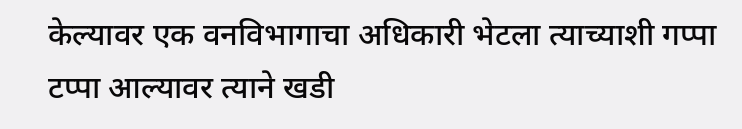केल्यावर एक वनविभागाचा अधिकारी भेटला त्याच्याशी गप्पा टप्पा आल्यावर त्याने खडी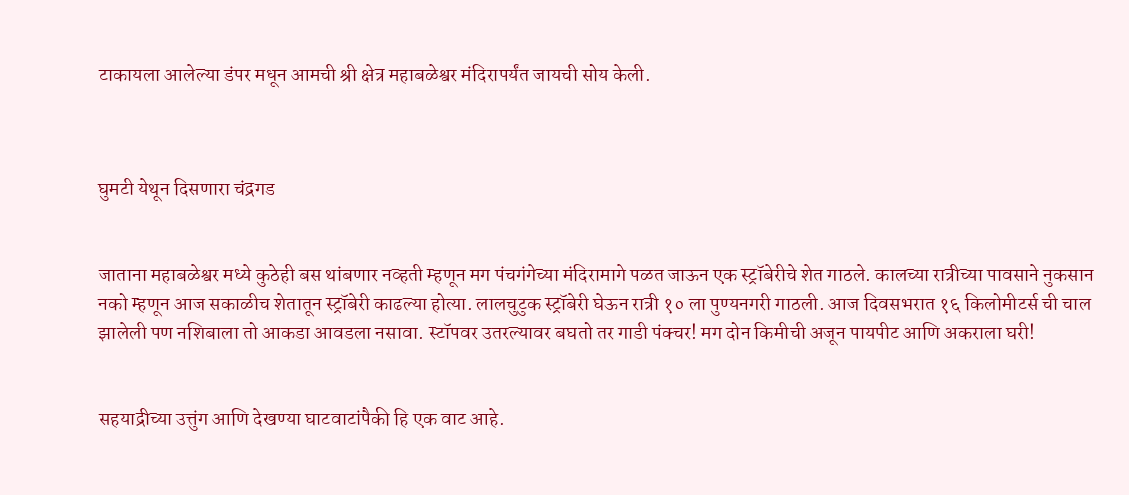टाकायला आलेल्या डंपर मधून आमची श्री क्षेत्र महाबळेश्वर मंदिरापर्यंत जायची सोय केली.



घुमटी येथून दिसणारा चंद्रगड


जाताना महाबळेश्वर मध्ये कुठेही बस थांबणार नव्हती म्हणून मग पंचगंगेच्या मंदिरामागे पळत जाऊन एक स्ट्रॉबेरीचे शेत गाठले. कालच्या रात्रीच्या पावसाने नुकसान नको म्हणून आज सकाळीच शेतातून स्ट्रॉबेरी काढल्या होत्या. लालचुटुक स्ट्रॉबेरी घेऊन रात्री १० ला पुण्यनगरी गाठली. आज दिवसभरात १६ किलोमीटर्स ची चाल झालेली पण नशिबाला तो आकडा आवडला नसावा. स्टॉपवर उतरल्यावर बघतो तर गाडी पंक्चर! मग दोन किमीची अजून पायपीट आणि अकराला घरी!


सहयाद्रीच्या उत्तुंग आणि देखण्या घाटवाटांपैकी हि एक वाट आहे.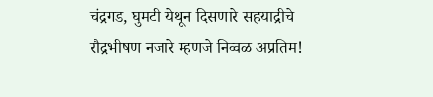चंद्रगड, घुमटी येथून दिसणारे सहयाद्रीचे रौद्रभीषण नजारे म्हणजे निव्वळ अप्रतिम!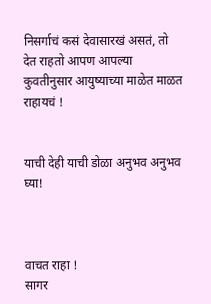निसर्गाचं कसं देवासारखं असतं, तो देत राहतो आपण आपल्या कुवतीनुसार आयुष्याच्या माळेत माळत राहायचं !


याची देही याची डोळा अनुभव अनुभव घ्या!



वाचत राहा !
सागर